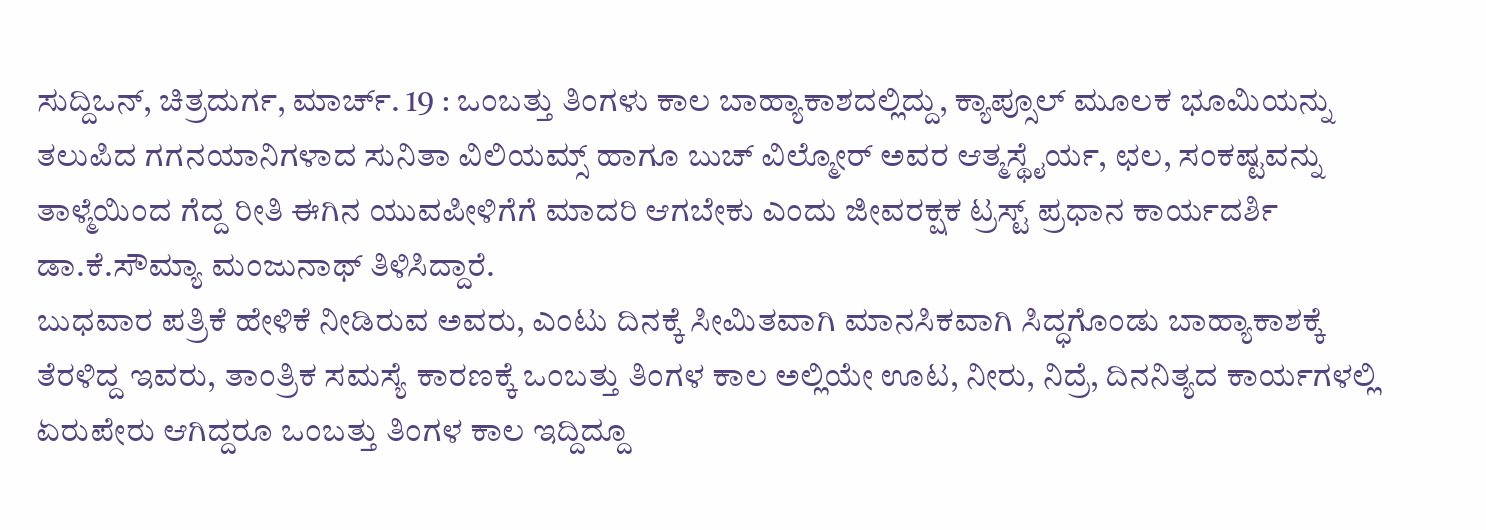ಸುದ್ದಿಒನ್, ಚಿತ್ರದುರ್ಗ, ಮಾರ್ಚ್. 19 : ಒಂಬತ್ತು ತಿಂಗಳು ಕಾಲ ಬಾಹ್ಯಾಕಾಶದಲ್ಲಿದ್ದು, ಕ್ಯಾಪ್ಸೂಲ್ ಮೂಲಕ ಭೂಮಿಯನ್ನು ತಲುಪಿದ ಗಗನಯಾನಿಗಳಾದ ಸುನಿತಾ ವಿಲಿಯಮ್ಸ್ ಹಾಗೂ ಬುಚ್ ವಿಲ್ಮೋರ್ ಅವರ ಆತ್ಮಸ್ಥೈರ್ಯ, ಛಲ, ಸಂಕಷ್ಟವನ್ನು ತಾಳ್ಮೆಯಿಂದ ಗೆದ್ದ ರೀತಿ ಈಗಿನ ಯುವಪೀಳಿಗೆಗೆ ಮಾದರಿ ಆಗಬೇಕು ಎಂದು ಜೀವರಕ್ಷಕ ಟ್ರಸ್ಟ್ ಪ್ರಧಾನ ಕಾರ್ಯದರ್ಶಿ ಡಾ.ಕೆ.ಸೌಮ್ಯಾ ಮಂಜುನಾಥ್ ತಿಳಿಸಿದ್ದಾರೆ.
ಬುಧವಾರ ಪತ್ರಿಕೆ ಹೇಳಿಕೆ ನೀಡಿರುವ ಅವರು, ಎಂಟು ದಿನಕ್ಕೆ ಸೀಮಿತವಾಗಿ ಮಾನಸಿಕವಾಗಿ ಸಿದ್ಧಗೊಂಡು ಬಾಹ್ಯಾಕಾಶಕ್ಕೆ ತೆರಳಿದ್ದ ಇವರು, ತಾಂತ್ರಿಕ ಸಮಸ್ಯೆ ಕಾರಣಕ್ಕೆ ಒಂಬತ್ತು ತಿಂಗಳ ಕಾಲ ಅಲ್ಲಿಯೇ ಊಟ, ನೀರು, ನಿದ್ರೆ, ದಿನನಿತ್ಯದ ಕಾರ್ಯಗಳಲ್ಲಿ ಏರುಪೇರು ಆಗಿದ್ದರೂ ಒಂಬತ್ತು ತಿಂಗಳ ಕಾಲ ಇದ್ದಿದ್ದೂ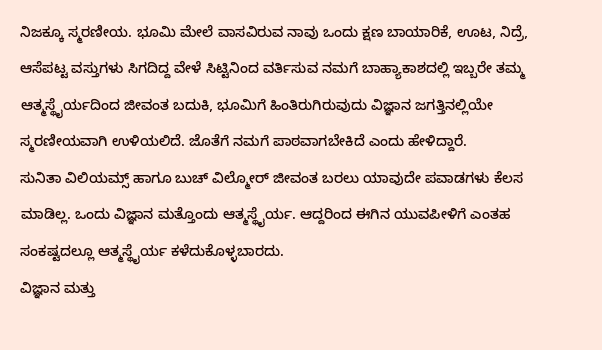ನಿಜಕ್ಕೂ ಸ್ಮರಣೀಯ. ಭೂಮಿ ಮೇಲೆ ವಾಸವಿರುವ ನಾವು ಒಂದು ಕ್ಷಣ ಬಾಯಾರಿಕೆ, ಊಟ, ನಿದ್ರೆ, ಆಸೆಪಟ್ಟ ವಸ್ತುಗಳು ಸಿಗದಿದ್ದ ವೇಳೆ ಸಿಟ್ಟಿನಿಂದ ವರ್ತಿಸುವ ನಮಗೆ ಬಾಹ್ಯಾಕಾಶದಲ್ಲಿ ಇಬ್ಬರೇ ತಮ್ಮ ಆತ್ಮಸ್ಥೈರ್ಯದಿಂದ ಜೀವಂತ ಬದುಕಿ, ಭೂಮಿಗೆ ಹಿಂತಿರುಗಿರುವುದು ವಿಜ್ಞಾನ ಜಗತ್ತಿನಲ್ಲಿಯೇ ಸ್ಮರಣೀಯವಾಗಿ ಉಳಿಯಲಿದೆ. ಜೊತೆಗೆ ನಮಗೆ ಪಾಠವಾಗಬೇಕಿದೆ ಎಂದು ಹೇಳಿದ್ದಾರೆ.
ಸುನಿತಾ ವಿಲಿಯಮ್ಸ್ ಹಾಗೂ ಬುಚ್ ವಿಲ್ಮೋರ್ ಜೀವಂತ ಬರಲು ಯಾವುದೇ ಪವಾಡಗಳು ಕೆಲಸ ಮಾಡಿಲ್ಲ. ಒಂದು ವಿಜ್ಞಾನ ಮತ್ತೊಂದು ಆತ್ಮಸ್ಥೈರ್ಯ. ಆದ್ದರಿಂದ ಈಗಿನ ಯುವಪೀಳಿಗೆ ಎಂತಹ ಸಂಕಷ್ಟದಲ್ಲೂ ಆತ್ಮಸ್ಥೈರ್ಯ ಕಳೆದುಕೊಳ್ಳಬಾರದು.
ವಿಜ್ಞಾನ ಮತ್ತು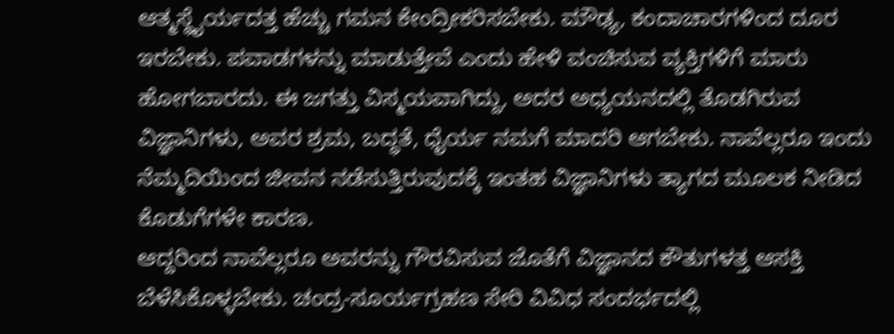ಆತ್ಮಸ್ಥೈರ್ಯದತ್ತ ಹೆಚ್ಚು ಗಮನ ಕೇಂದ್ರೀಕರಿಸಬೇಕು. ಮೌಢ್ಯ, ಕಂದಾಚಾರಗಳಿಂದ ದೂರ ಇರಬೇಕು. ಪವಾಡಗಳನ್ನು ಮಾಡುತ್ತೇವೆ ಎಂದು ಹೇಳಿ ವಂಚಿಸುವ ವ್ಯಕ್ತಿಗಳಿಗೆ ಮಾರು ಹೋಗಬಾರದು. ಈ ಜಗತ್ತು ವಿಸ್ಮಯವಾಗಿದ್ದು, ಅದರ ಅಧ್ಯಯನದಲ್ಲಿ ತೊಡಗಿರುವ ವಿಜ್ಞಾನಿಗಳು, ಅವರ ಶ್ರಮ, ಬದ್ಧತೆ, ಧೈರ್ಯ ನಮಗೆ ಮಾದರಿ ಆಗಬೇಕು. ನಾವೆಲ್ಲರೂ ಇಂದು ನೆಮ್ಮದಿಯಿಂದ ಜೀವನ ನಡೆಸುತ್ತಿರುವುದಕ್ಕೆ ಇಂತಹ ವಿಜ್ಞಾನಿಗಳು ತ್ಯಾಗದ ಮೂಲಕ ನೀಡಿದ ಕೊಡುಗೆಗಳೇ ಕಾರಣ.
ಆದ್ದರಿಂದ ನಾವೆಲ್ಲರೂ ಅವರನ್ನು ಗೌರವಿಸುವ ಜೊತೆಗೆ ವಿಜ್ಞಾನದ ಕೌತುಗಳತ್ತ ಆಸಕ್ತಿ ಬೆಳೆಸಿಕೊಳ್ಳಬೇಕು. ಚಂದ್ರ-ಸೂರ್ಯಗ್ರಹಣ ಸೇರಿ ವಿವಿಧ ಸಂದರ್ಭದಲ್ಲಿ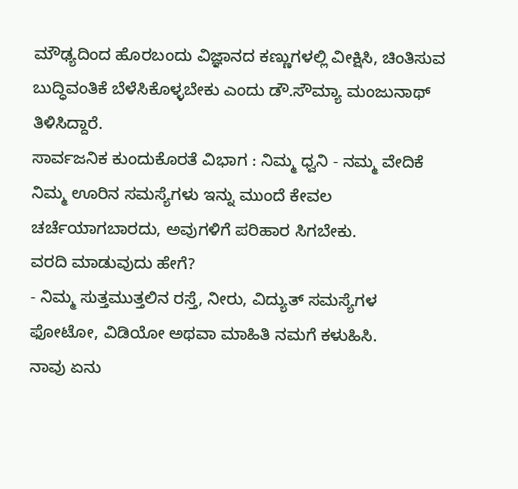ಮೌಢ್ಯದಿಂದ ಹೊರಬಂದು ವಿಜ್ಞಾನದ ಕಣ್ಣುಗಳಲ್ಲಿ ವೀಕ್ಷಿಸಿ, ಚಿಂತಿಸುವ ಬುದ್ಧಿವಂತಿಕೆ ಬೆಳೆಸಿಕೊಳ್ಳಬೇಕು ಎಂದು ಡೌ.ಸೌಮ್ಯಾ ಮಂಜುನಾಥ್ ತಿಳಿಸಿದ್ದಾರೆ.
ಸಾರ್ವಜನಿಕ ಕುಂದುಕೊರತೆ ವಿಭಾಗ : ನಿಮ್ಮ ಧ್ವನಿ - ನಮ್ಮ ವೇದಿಕೆ
ನಿಮ್ಮ ಊರಿನ ಸಮಸ್ಯೆಗಳು ಇನ್ನು ಮುಂದೆ ಕೇವಲ ಚರ್ಚೆಯಾಗಬಾರದು, ಅವುಗಳಿಗೆ ಪರಿಹಾರ ಸಿಗಬೇಕು.
ವರದಿ ಮಾಡುವುದು ಹೇಗೆ?
- ನಿಮ್ಮ ಸುತ್ತಮುತ್ತಲಿನ ರಸ್ತೆ, ನೀರು, ವಿದ್ಯುತ್ ಸಮಸ್ಯೆಗಳ ಫೋಟೋ, ವಿಡಿಯೋ ಅಥವಾ ಮಾಹಿತಿ ನಮಗೆ ಕಳುಹಿಸಿ.
ನಾವು ಏನು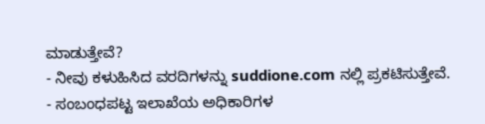ಮಾಡುತ್ತೇವೆ?
- ನೀವು ಕಳುಹಿಸಿದ ವರದಿಗಳನ್ನು suddione.com ನಲ್ಲಿ ಪ್ರಕಟಿಸುತ್ತೇವೆ.
- ಸಂಬಂಧಪಟ್ಟ ಇಲಾಖೆಯ ಅಧಿಕಾರಿಗಳ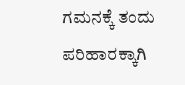ಗಮನಕ್ಕೆ ತಂದು ಪರಿಹಾರಕ್ಕಾಗಿ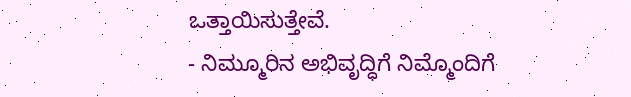ಒತ್ತಾಯಿಸುತ್ತೇವೆ.
- ನಿಮ್ಮೂರಿನ ಅಭಿವೃದ್ಧಿಗೆ ನಿಮ್ಮೊಂದಿಗೆ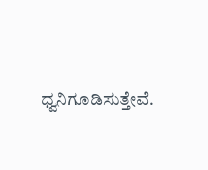ಧ್ವನಿಗೂಡಿಸುತ್ತೇವೆ.